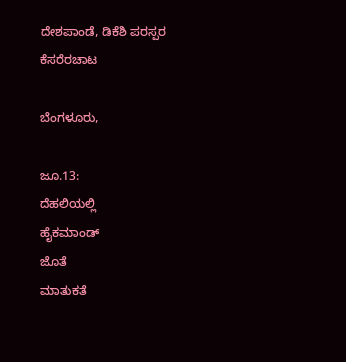ದೇಶಪಾಂಡೆ, ಡಿಕೆಶಿ ಪರಸ್ಪರ ಕೆಸರೆರಚಾಟ

ಬೆಂಗಳೂರು,

ಜೂ.13:
ದೆಹಲಿಯಲ್ಲಿ
ಹೈಕಮಾಂಡ್
ಜೊತೆ
ಮಾತುಕತೆ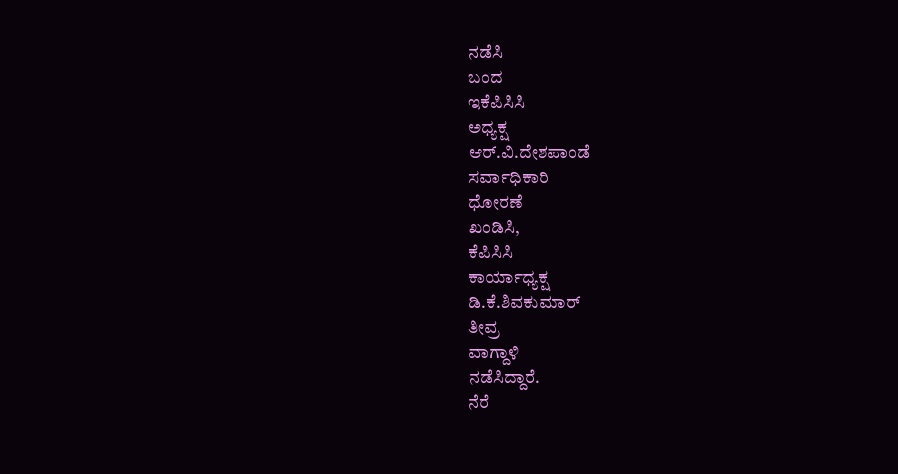ನಡೆಸಿ
ಬಂದ
ಇಕೆಪಿಸಿಸಿ
ಅಧ್ಯಕ್ಷ
ಆರ್.ವಿ.ದೇಶಪಾಂಡೆ
ಸರ್ವಾಧಿಕಾರಿ
ಧೋರಣೆ
ಖಂಡಿಸಿ,
ಕೆಪಿಸಿಸಿ
ಕಾರ್ಯಾಧ್ಯಕ್ಷ
ಡಿ.ಕೆ.ಶಿವಕುಮಾರ್
ತೀವ್ರ
ವಾಗ್ದಾಳಿ
ನಡೆಸಿದ್ದಾರೆ.
ನೆರೆ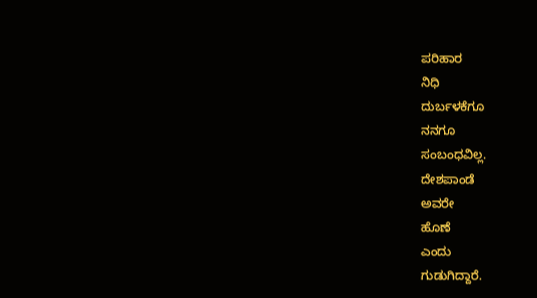ಪರಿಹಾರ
ನಿಧಿ
ದುರ್ಬಳಕೆಗೂ
ನನಗೂ
ಸಂಬಂಧವಿಲ್ಲ.
ದೇಶಪಾಂಡೆ
ಅವರೇ
ಹೊಣೆ
ಎಂದು
ಗುಡುಗಿದ್ದಾರೆ.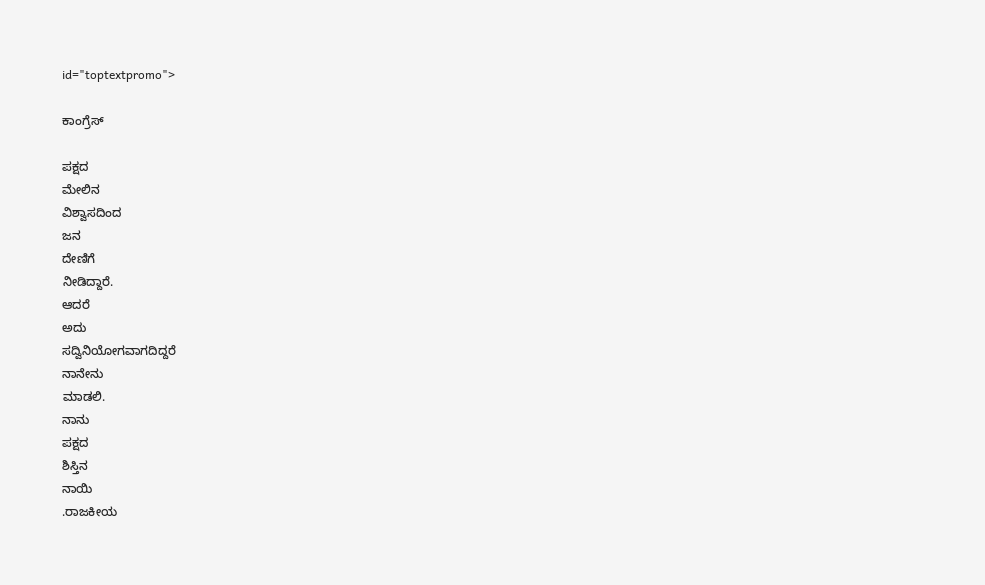id="toptextpromo">

ಕಾಂಗ್ರೆಸ್

ಪಕ್ಷದ
ಮೇಲಿನ
ವಿಶ್ವಾಸದಿಂದ
ಜನ
ದೇಣಿಗೆ
ನೀಡಿದ್ದಾರೆ.
ಆದರೆ
ಅದು
ಸದ್ವಿನಿಯೋಗವಾಗದಿದ್ದರೆ
ನಾನೇನು
ಮಾಡಲಿ.
ನಾನು
ಪಕ್ಷದ
ಶಿಸ್ತಿನ
ನಾಯಿ
.ರಾಜಕೀಯ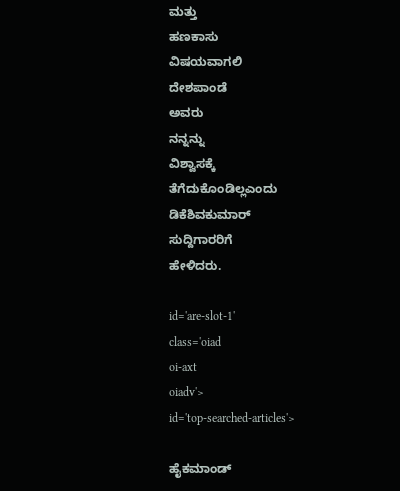ಮತ್ತು
ಹಣಕಾಸು
ವಿಷಯವಾಗಲಿ
ದೇಶಪಾಂಡೆ
ಅವರು
ನನ್ನನ್ನು
ವಿಶ್ವಾಸಕ್ಕೆ
ತೆಗೆದುಕೊಂಡಿಲ್ಲಎಂದು
ಡಿಕೆಶಿವಕುಮಾರ್
ಸುದ್ದಿಗಾರರಿಗೆ
ಹೇಳಿದರು.

id='are-slot-1'
class='oiad
oi-axt
oiadv'>
id='top-searched-articles'>

ಹೈಕಮಾಂಡ್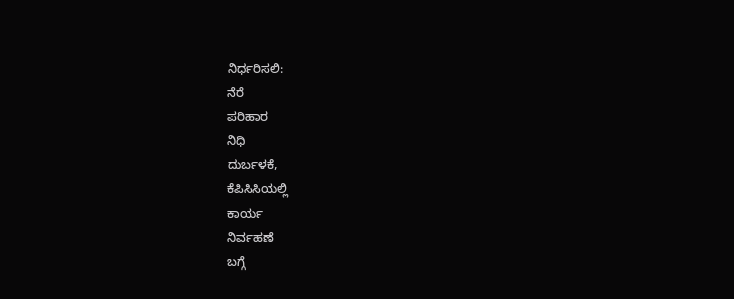ನಿರ್ಧರಿಸಲಿ:
ನೆರೆ
ಪರಿಹಾರ
ನಿಧಿ
ದುರ್ಬಳಕೆ,
ಕೆಪಿಸಿಸಿಯಲ್ಲಿ
ಕಾರ್ಯ
ನಿರ್ವಹಣೆ
ಬಗ್ಗೆ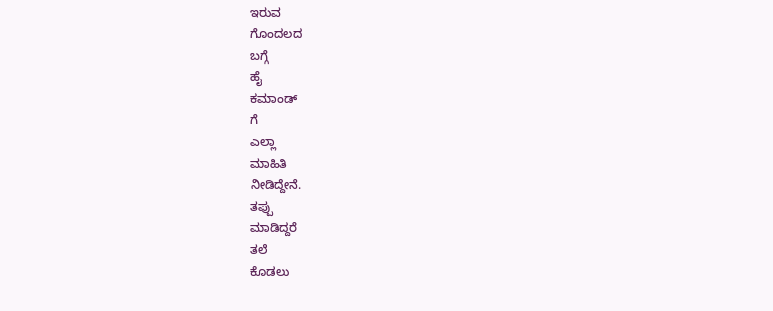ಇರುವ
ಗೊಂದಲದ
ಬಗ್ಗೆ
ಹೈ
ಕಮಾಂಡ್
ಗೆ
ಎಲ್ಲಾ
ಮಾಹಿತಿ
ನೀಡಿದ್ದೇನೆ.
ತಪ್ಪು
ಮಾಡಿದ್ದರೆ
ತಲೆ
ಕೊಡಲು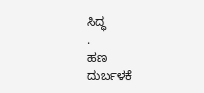ಸಿದ್ಧ
.
ಹಣ
ದುರ್ಬಳಕೆ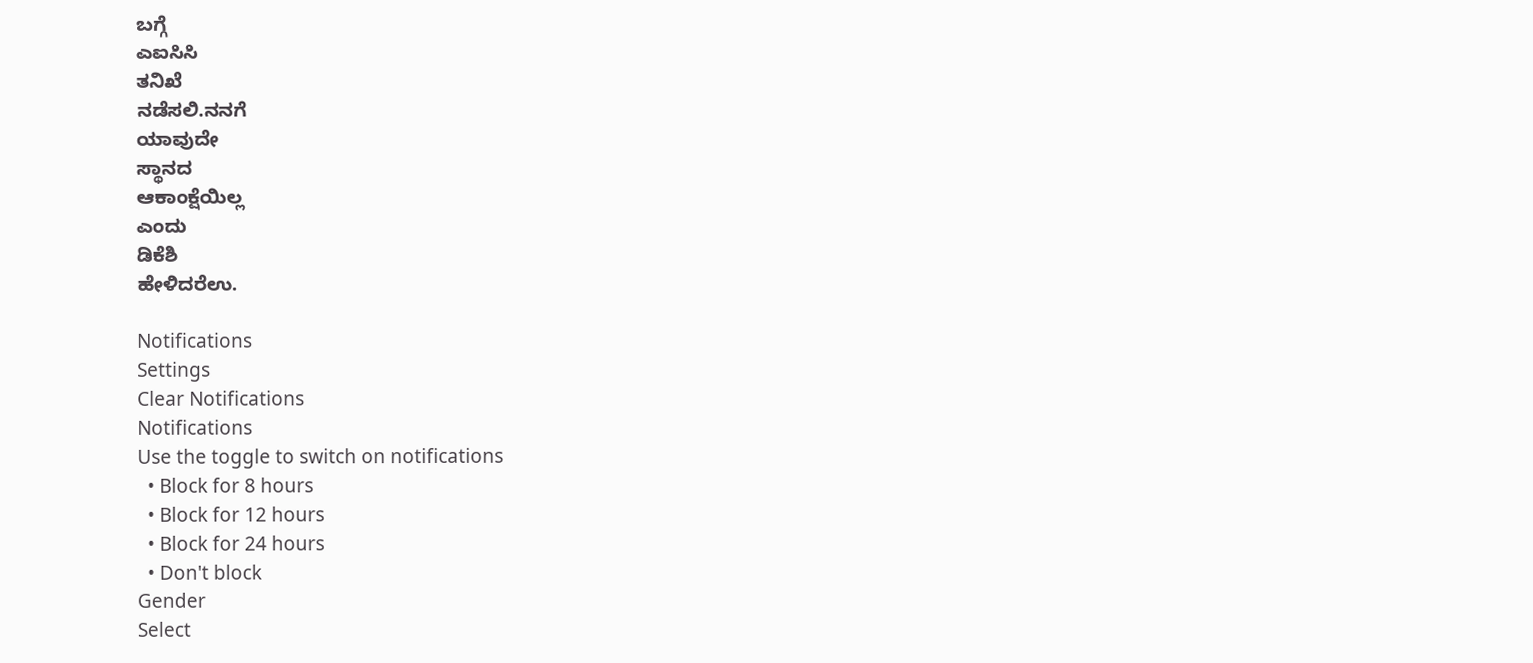ಬಗ್ಗೆ
ಎಐಸಿಸಿ
ತನಿಖೆ
ನಡೆಸಲಿ.ನನಗೆ
ಯಾವುದೇ
ಸ್ಥಾನದ
ಆಕಾಂಕ್ಷೆಯಿಲ್ಲ
ಎಂದು
ಡಿಕೆಶಿ
ಹೇಳಿದರೆಉ.

Notifications
Settings
Clear Notifications
Notifications
Use the toggle to switch on notifications
  • Block for 8 hours
  • Block for 12 hours
  • Block for 24 hours
  • Don't block
Gender
Select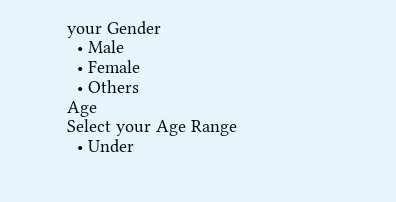your Gender
  • Male
  • Female
  • Others
Age
Select your Age Range
  • Under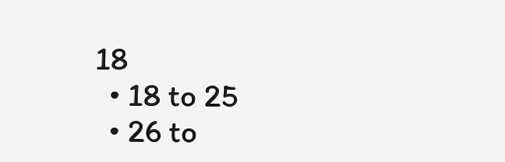18
  • 18 to 25
  • 26 to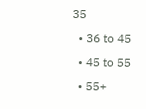35
  • 36 to 45
  • 45 to 55
  • 55+